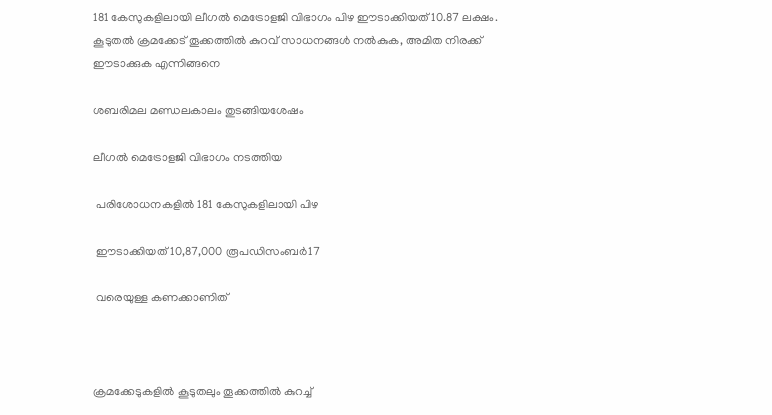181 കേസുകളിലായി ലീഗൽ മെട്രോളജി വിഭാഗം പിഴ ഈടാക്കിയത് 10.87 ലക്ഷം. കൂടുതൽ ക്രമക്കേട് തൂക്കത്തിൽ കുറവ് സാധനങ്ങൾ നൽകുക, അമിത നിരക്ക് ഈടാക്കുക എന്നിങ്ങനെ

ശബരിമല മണ്ഡലകാലം തുടങ്ങിയശേഷം

ലീഗൽ മെട്രോളജി വിഭാഗം നടത്തിയ

 പരിശോധനകളിൽ 181 കേസുകളിലായി പിഴ

 ഈടാക്കിയത് 10,87,000 രൂപഡിസംബർ17

 വരെയുള്ള കണക്കാണിത്



ക്രമക്കേടുകളിൽ കൂടുതലും തൂക്കത്തിൽ കുറച്ച്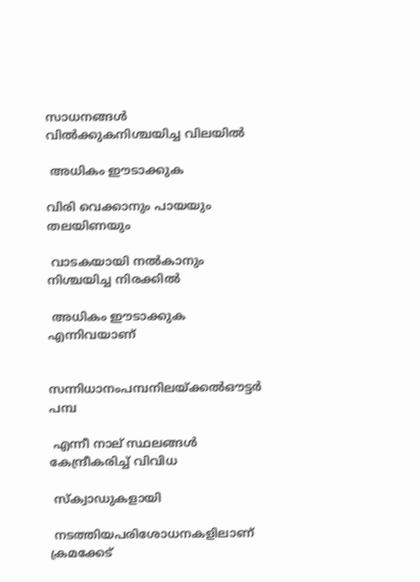സാധനങ്ങൾ വിൽക്കുകനിശ്ചയിച്ച വിലയിൽ

 അധികം ഈടാക്കുക

വിരി വെക്കാനും പായയും തലയിണയും

 വാടകയായി നൽകാനും നിശ്ചയിച്ച നിരക്കിൽ

 അധികം ഈടാക്കുക എന്നിവയാണ്


സന്നിധാനംപമ്പനിലയ്ക്കൽഔട്ടർ പമ്പ

 എന്നീ നാല് സ്ഥലങ്ങൾ കേന്ദ്രീകരിച്ച് വിവിധ

 സ്‌ക്വാഡുകളായി

 നടത്തിയപരിശോധനകളിലാണ് ക്രമക്കേട്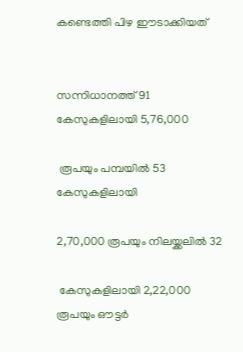കണ്ടെത്തി പിഴ ഈടാക്കിയത്


സന്നിധാനത്ത് 91 കേസുകളിലായി 5,76,000

 രൂപയും പമ്പയിൽ 53 കേസുകളിലായി

2,70,000 രൂപയും നിലയ്ക്കലിൽ 32

 കേസുകളിലായി 2,22,000 രൂപയും ഔട്ടർ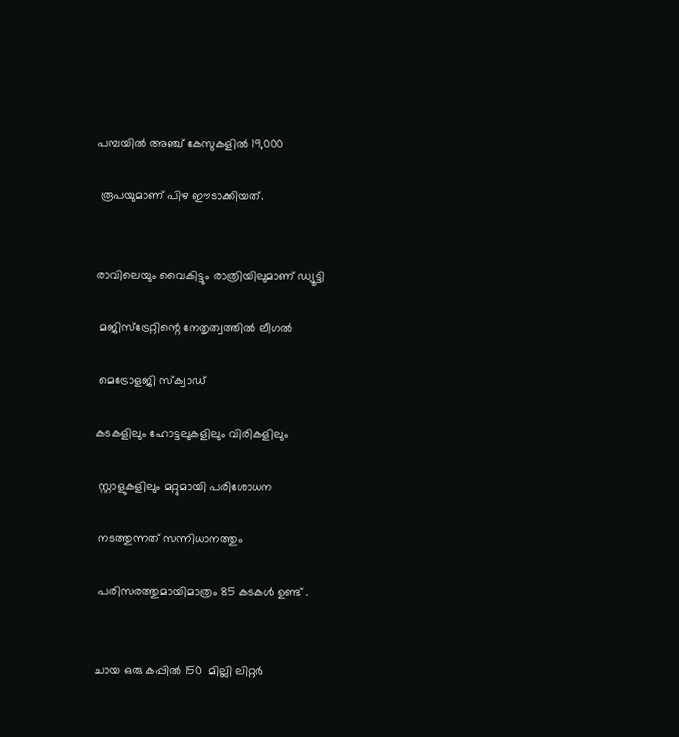പമ്പയിൽ അഞ്ച് കേസുകളിൽ 19,000

 രൂപയുമാണ് പിഴ ഈടാക്കിയത്.


രാവിലെയും വൈകിട്ടും രാത്രിയിലുമാണ് ഡ്യൂട്ടി

 മജിസ്ട്രേറ്റിന്റെ നേതൃത്വത്തിൽ ലീഗൽ

 മെട്രോളജി സ്‌ക്വാഡ്

കടകളിലും ഹോട്ടലുകളിലും വിരികളിലും

 സ്റ്റാളുകളിലും മറ്റുമായി പരിശോധന

 നടത്തുന്നത് സന്നിധാനത്തും

 പരിസരത്തുമായിമാത്രം 85 കടകൾ ഉണ്ട് .


ചായ ഒരു കപ്പിൽ 150  മില്ലി ലിറ്റർ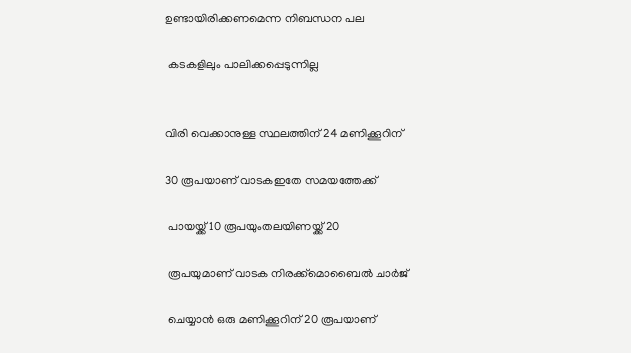ഉണ്ടായിരിക്കണമെന്ന നിബന്ധന പല

 കടകളിലും പാലിക്കപ്പെടുന്നില്ല


വിരി വെക്കാനുള്ള സ്ഥലത്തിന് 24 മണിക്കൂറിന്

30 രൂപയാണ് വാടകഇതേ സമയത്തേക്ക്

 പായയ്ക്ക് 10 രൂപയുംതലയിണയ്ക്ക് 20

 രൂപയുമാണ് വാടക നിരക്ക്മൊബൈൽ ചാർജ്

 ചെയ്യാൻ ഒരു മണിക്കൂറിന് 20 രൂപയാണ്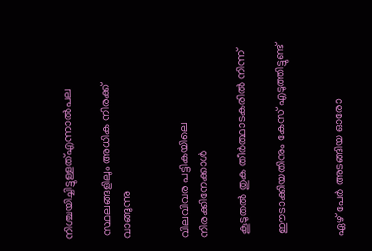നിശ്ചയിച്ചിട്ടുള്ളത്എന്നാൽപല

 സ്ഥലങ്ങളിലും അധിക നിരക്ക് വാങ്ങുന്നു


വിലവിവര പട്ടികയിലെ നിരക്കിനേക്കാൾ

 കൂടുതൽ തുക തീർത്ഥാടകരിൽ നിന്ന്

 ഈടാക്കിയതിനും കേസ് എടുത്തിട്ടുണ്ട്


ഏഴ് പേർ അടങ്ങിയ ഓരോ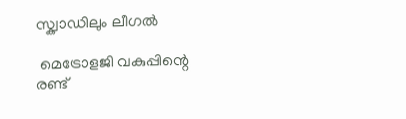സ്ക്വാഡിലും ലീഗൽ

 മെട്രോളജി വകുപ്പിന്റെ രണ്ട്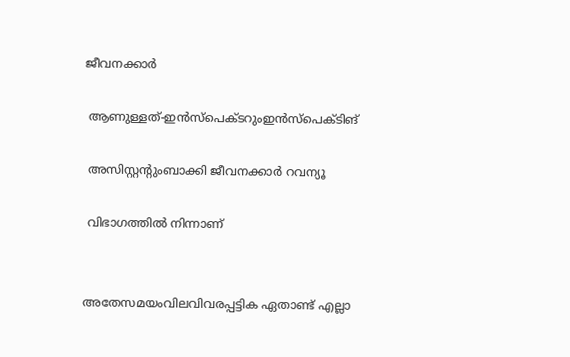ജീവനക്കാർ

 ആണുള്ളത്-ഇൻസ്പെക്ടറുംഇൻസ്‌പെക്ടിങ്

 അസിസ്റ്റന്റുംബാക്കി ജീവനക്കാർ റവന്യൂ

 വിഭാഗത്തിൽ നിന്നാണ്


അതേസമയംവിലവിവരപ്പട്ടിക ഏതാണ്ട് എല്ലാ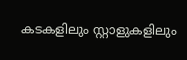കടകളിലും സ്റ്റാളുകളിലും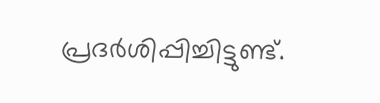പ്രദർശിപ്പിച്ചിട്ടുണ്ട്.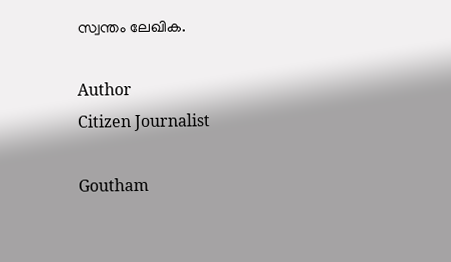സ്വന്തം ലേഖിക.

Author
Citizen Journalist

Goutham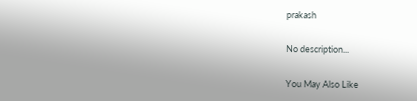prakash

No description...

You May Also Like